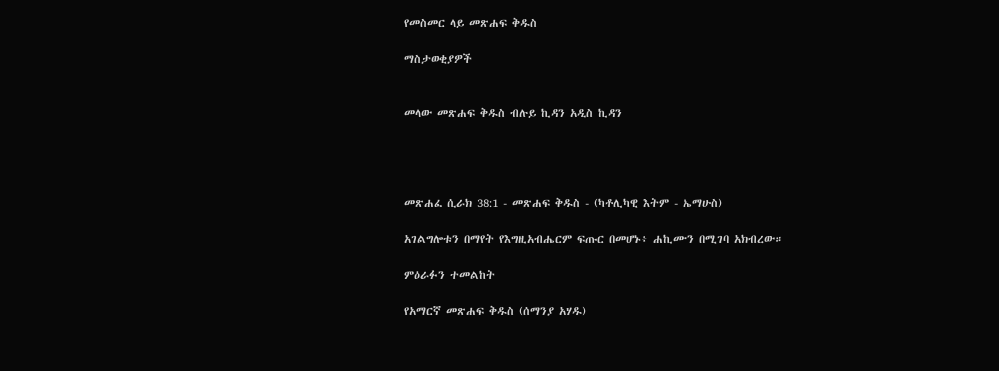የመስመር ላይ መጽሐፍ ቅዱስ

ማስታወቂያዎች


መላው መጽሐፍ ቅዱስ ብሉይ ኪዳን አዲስ ኪዳን




መጽሐፈ ሲራክ 38:1 - መጽሐፍ ቅዱስ - (ካቶሊካዊ እትም - ኤማሁስ)

አገልግሎቱን በማየት የእግዚአብሔርም ፍጡር በመሆኑ፥ ሐኪሙን በሚገባ አክብረው።

ምዕራፉን ተመልከት

የአማርኛ መጽሐፍ ቅዱስ (ሰማንያ አሃዱ)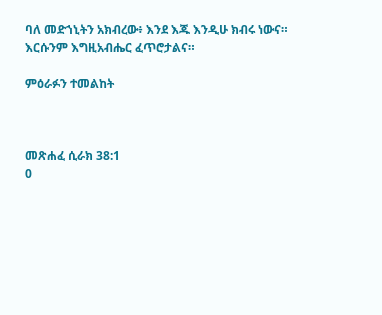ባለ መድኀኒትን አክብረው፥ እንደ እጁ እንዲሁ ክብሩ ነውና። እርሱንም እግዚአብሔር ፈጥሮታልና።

ምዕራፉን ተመልከት



መጽሐፈ ሲራክ 38:1
0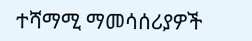ተሻማሚ ማመሳሰሪያዎች